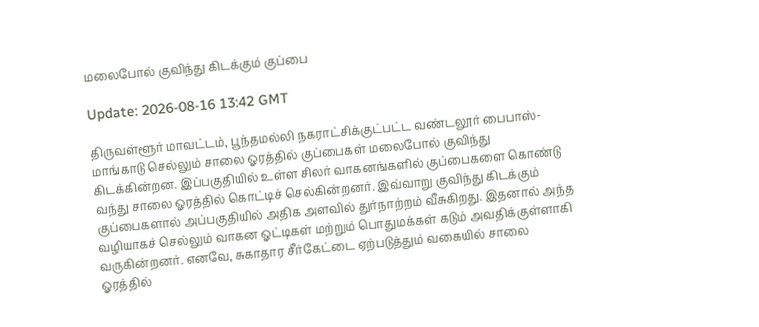மலைபோல் குவிந்து கிடக்கும் குப்பை

Update: 2026-08-16 13:42 GMT

திருவள்ளூர் மாவட்டம், பூந்தமல்லி நகராட்சிக்குட்பட்ட வண்டலூர் பைபாஸ்-மாங்காடு செல்லும் சாலை ஓரத்தில் குப்பைகள் மலைபோல் குவிந்து கிடக்கின்றன. இப்பகுதியில் உள்ள சிலர் வாகனங்களில் குப்பைகளை கொண்டு வந்து சாலை ஓரத்தில் கொட்டிச் செல்கின்றனர். இவ்வாறு குவிந்து கிடக்கும் குப்பைகளால் அப்பகுதியில் அதிக அளவில் துர்நாற்றம் வீசுகிறது. இதனால் அந்த வழியாகச் செல்லும் வாகன ஓட்டிகள் மற்றும் பொதுமக்கள் கடும் அவதிக்குள்ளாகி வருகின்றனர். எனவே, சுகாதார சீர்கேட்டை ஏற்படுத்தும் வகையில் சாலை ஓரத்தில்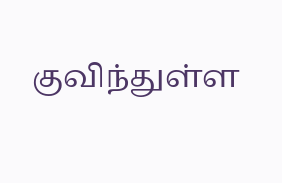குவிந்துள்ள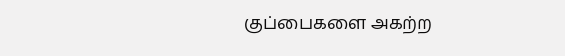குப்பைகளை அகற்ற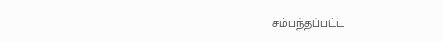சம்பந்தப்பட்ட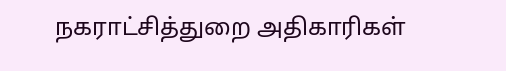நகராட்சித்துறை அதிகாரிகள்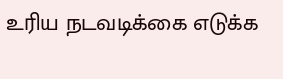உரிய நடவடிக்கை எடுக்க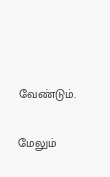வேண்டும்.

மேலும்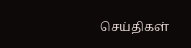செய்திகள்